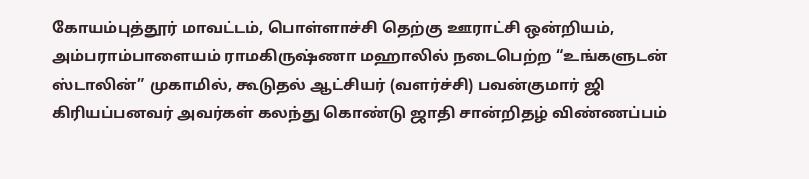கோயம்புத்தூர் மாவட்டம், பொள்ளாச்சி தெற்கு ஊராட்சி ஒன்றியம், அம்பராம்பாளையம் ராமகிருஷ்ணா மஹாலில் நடைபெற்ற “உங்களுடன் ஸ்டாலின்” முகாமில், கூடுதல் ஆட்சியர் (வளர்ச்சி) பவன்குமார் ஜி கிரியப்பனவர் அவர்கள் கலந்து கொண்டு ஜாதி சான்றிதழ் விண்ணப்பம்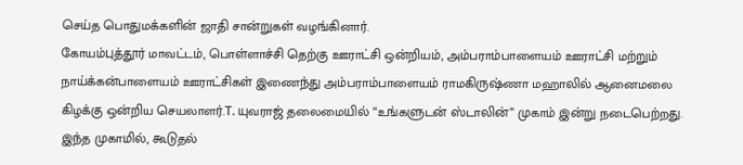செய்த பொதுமக்களின் ஜாதி சான்றுகள் வழங்கினார்.
கோயம்புத்தூர் மாவட்டம், பொள்ளாச்சி தெற்கு ஊராட்சி ஒன்றியம், அம்பராம்பாளையம் ஊராட்சி மற்றும் நாய்க்கன்பாளையம் ஊராட்சிகள் இணைந்து அம்பராம்பாளையம் ராமகிருஷ்ணா மஹாலில் ஆனைமலை கிழக்கு ஒன்றிய செயலாளர்.T. யுவராஜ் தலைமையில் “உங்களுடன் ஸ்டாலின்” முகாம் இன்று நடைபெற்றது. இந்த முகாமில், கூடுதல்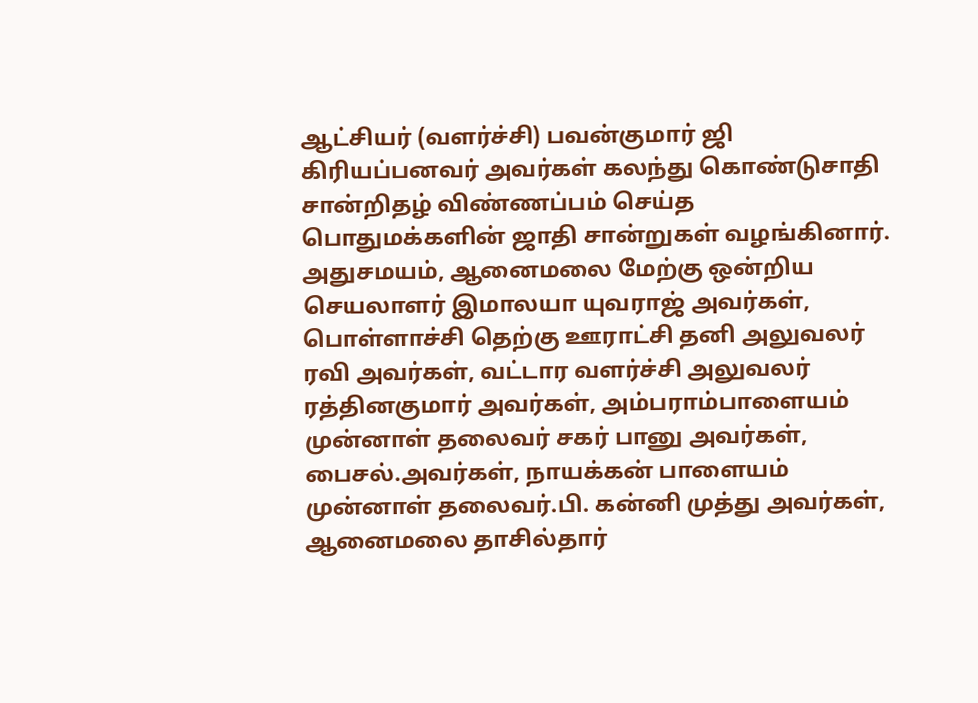ஆட்சியர் (வளர்ச்சி) பவன்குமார் ஜி கிரியப்பனவர் அவர்கள் கலந்து கொண்டுசாதி சான்றிதழ் விண்ணப்பம் செய்த பொதுமக்களின் ஜாதி சான்றுகள் வழங்கினார்.
அதுசமயம், ஆனைமலை மேற்கு ஒன்றிய செயலாளர் இமாலயா யுவராஜ் அவர்கள், பொள்ளாச்சி தெற்கு ஊராட்சி தனி அலுவலர் ரவி அவர்கள், வட்டார வளர்ச்சி அலுவலர் ரத்தினகுமார் அவர்கள், அம்பராம்பாளையம் முன்னாள் தலைவர் சகர் பானு அவர்கள், பைசல்.அவர்கள், நாயக்கன் பாளையம் முன்னாள் தலைவர்.பி. கன்னி முத்து அவர்கள், ஆனைமலை தாசில்தார்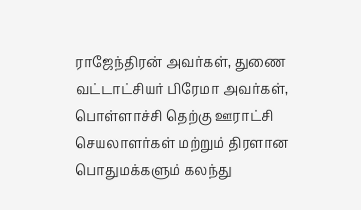ராஜேந்திரன் அவர்கள், துணை வட்டாட்சியர் பிரேமா அவர்கள், பொள்ளாச்சி தெற்கு ஊராட்சி செயலாளர்கள் மற்றும் திரளான பொதுமக்களும் கலந்து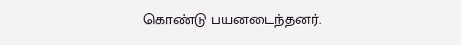கொண்டு பயனடைந்தனர்.